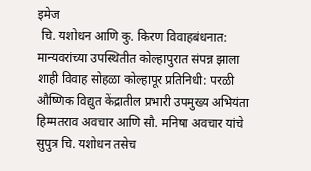इमेज
 चि. यशोधन आणि कु. किरण विवाहबंधनात: मान्यवरांच्या उपस्थितीत कोल्हापुरात संपन्न झाला शाही विवाह सोहळा कोल्हापूर प्रतिनिधी: परळी औष्णिक विद्युत केंद्रातील प्रभारी उपमुख्य अभियंता हिम्मतराव अवचार आणि सौ. मनिषा अवचार यांचे सुपुत्र चि. यशोधन तसेच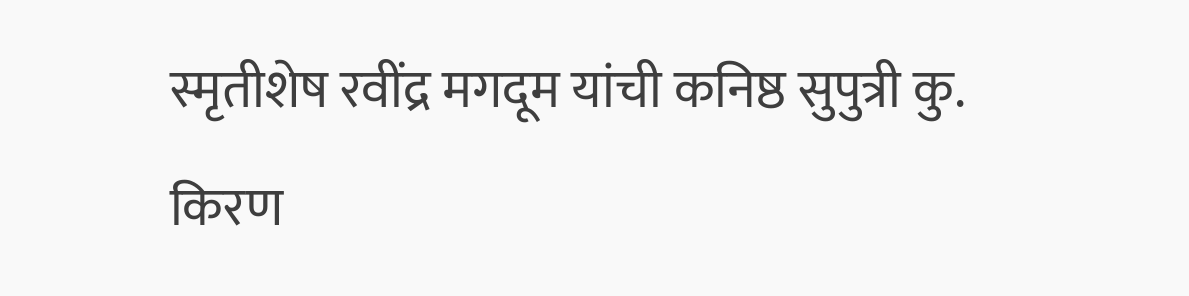स्मृतीशेष रवींद्र मगदूम यांची कनिष्ठ सुपुत्री कु. किरण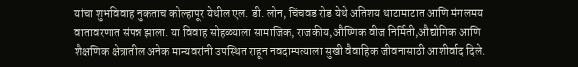यांचा शुभविवाह नुकताच कोल्हापूर येथील एल. डी. लोन, चिंचवड रोड येथे अतिशय थाटामाटात आणि मंगलमय वातावरणात संपन्न झाला. या विवाह सोहळ्याला सामाजिक, राजकीय,औष्णिक वीज निर्मिती,औद्योगिक आणि शैक्षणिक क्षेत्रातील अनेक मान्यवरांनी उपस्थित राहून नवदाम्पत्याला सुखी वैवाहिक जीवनासाठी आशीर्वाद दिले.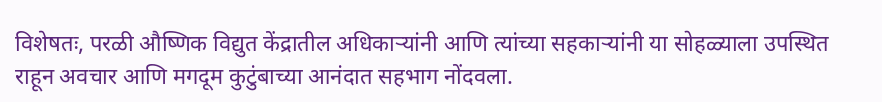विशेषतः, परळी औष्णिक विद्युत केंद्रातील अधिकाऱ्यांनी आणि त्यांच्या सहकाऱ्यांनी या सोहळ्याला उपस्थित राहून अवचार आणि मगदूम कुटुंबाच्या आनंदात सहभाग नोंदवला.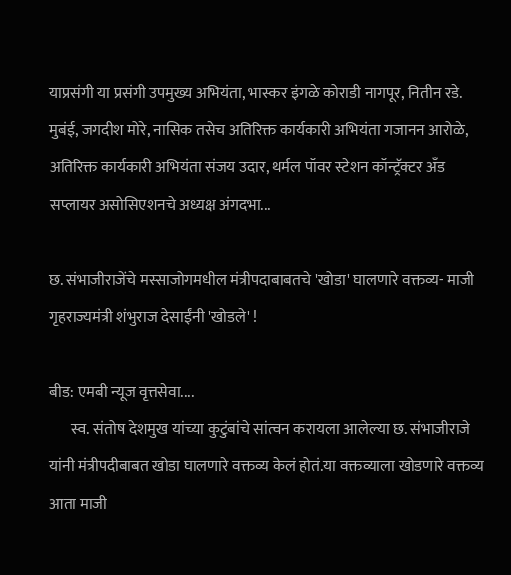याप्रसंगी या प्रसंगी उपमुख्य अभियंता, भास्कर इंगळे कोराडी नागपूर, नितीन रडे. मुबंई, जगदीश मोरे, नासिक तसेच अतिरिक्त कार्यकारी अभियंता गजानन आरोळे, अतिरिक्त कार्यकारी अभियंता संजय उदार, थर्मल पॉवर स्टेशन कॉन्ट्रॅक्टर अँड सप्लायर असोसिएशनचे अध्यक्ष अंगदभा...

छ. संभाजीराजेंचे मस्साजोगमधील मंत्रीपदाबाबतचे 'खोडा' घालणारे वक्तव्य- माजी गृहराज्यमंत्री शंभुराज देसाईंनी 'खोडले' !

बीड: एमबी न्यूज वृत्तसेवा....
       स्व. संतोष देशमुख यांच्या कुटुंबांचे सांत्वन करायला आलेल्या छ. संभाजीराजे यांनी मंत्रीपदीबाबत खोडा घालणारे वक्तव्य केलं होतं.या वक्तव्याला खोडणारे वक्तव्य आता माजी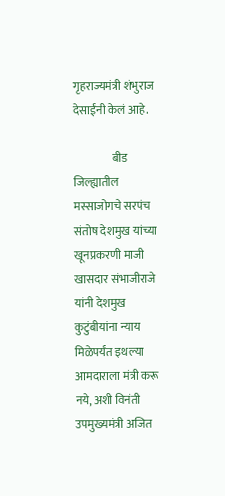गृहराज्यमंत्री शंभुराज देसाईंनी केलं आहे.

                 बीड जिल्ह्यातील मस्साजोगचे सरपंच संतोष देशमुख यांच्या खूनप्रकरणी माजी खासदार संभाजीराजे यांनी देशमुख कुटुंबीयांना न्याय मिळेपर्यंत इथल्या आमदाराला मंत्री करू नये, अशी विनंती उपमुख्यमंत्री अजित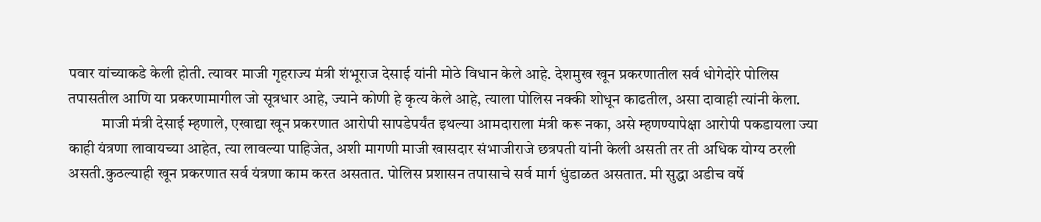पवार यांच्याकडे केली होती. त्यावर माजी गृहराज्य मंत्री शंभूराज देसाई यांनी मोठे विधान केले आहे. देशमुख खून प्रकरणातील सर्व धोगेदोरे पोलिस तपासतील आणि या प्रकरणामागील जो सूत्रधार आहे, ज्याने कोणी हे कृत्य केले आहे, त्याला पोलिस नक्की शोधून काढतील, असा दावाही त्यांनी केला.
           माजी मंत्री देसाई म्हणाले, एखाद्या खून प्रकरणात आरोपी सापडेपर्यंत इथल्या आमदाराला मंत्री करू नका, असे म्हणण्यापेक्षा आरोपी पकडायला ज्या काही यंत्रणा लावायच्या आहेत, त्या लावल्या पाहिजेत, अशी मागणी माजी खासदार संभाजीराजे छत्रपती यांनी केली असती तर ती अधिक योग्य ठरली असती.कुठल्याही खून प्रकरणात सर्व यंत्रणा काम करत असतात. पोलिस प्रशासन तपासाचे सर्व मार्ग धुंडाळत असतात. मी सुद्धा अडीच वर्षे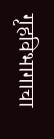गृहविभागाचा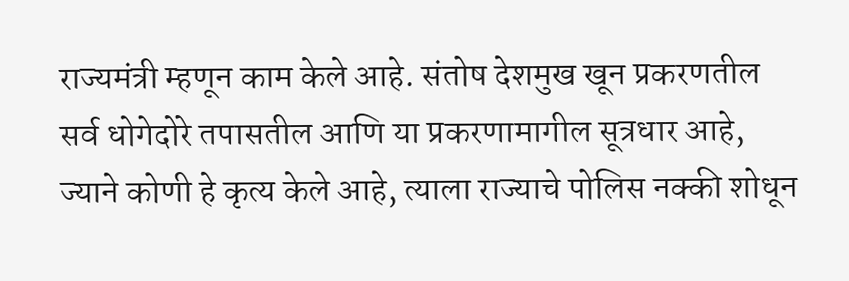राज्यमंत्री म्हणून काम केले आहे. संतोष देशमुख खून प्रकरणतील सर्व धोगेदोरे तपासतील आणि या प्रकरणामागील सूत्रधार आहे, ज्याने कोणी हे कृत्य केले आहे, त्याला राज्याचे पोलिस नक्की शोधून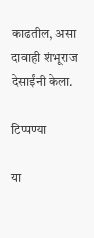काढतील, असा दावाही शंभूराज देसाईंनी केला.

टिप्पण्या

या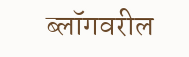ब्लॉगवरील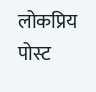लोकप्रिय पोस्ट